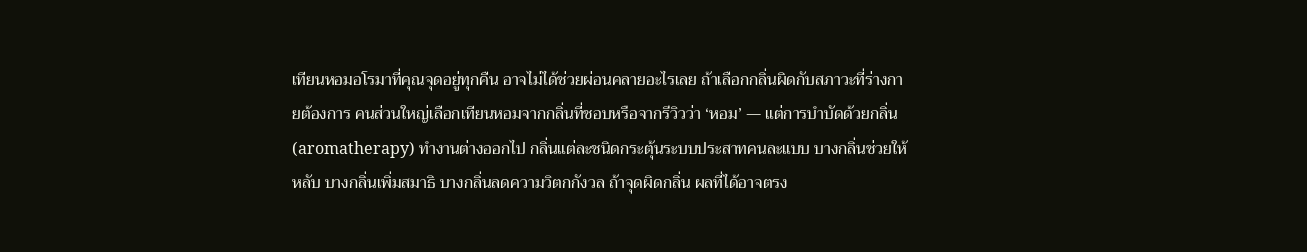เทียนหอมอโรมาที่คุณจุดอยู่ทุกคืน อาจไม่ได้ช่วยผ่อนคลายอะไรเลย ถ้าเลือกกลิ่นผิดกับสภาวะที่ร่างกายต้องการ คนส่วนใหญ่เลือกเทียนหอมจากกลิ่นที่ชอบหรือจากรีวิวว่า ‘หอม’ — แต่การบำบัดด้วยกลิ่น (aromatherapy) ทำงานต่างออกไป กลิ่นแต่ละชนิดกระตุ้นระบบประสาทคนละแบบ บางกลิ่นช่วยให้หลับ บางกลิ่นเพิ่มสมาธิ บางกลิ่นลดความวิตกกังวล ถ้าจุดผิดกลิ่น ผลที่ได้อาจตรง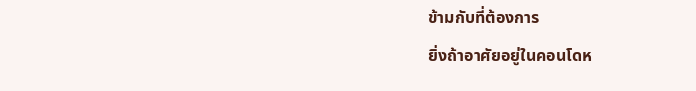ข้ามกับที่ต้องการ
ยิ่งถ้าอาศัยอยู่ในคอนโดห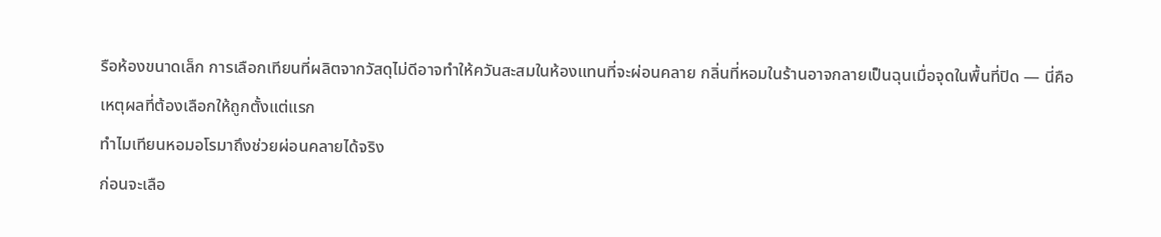รือห้องขนาดเล็ก การเลือกเทียนที่ผลิตจากวัสดุไม่ดีอาจทำให้ควันสะสมในห้องแทนที่จะผ่อนคลาย กลิ่นที่หอมในร้านอาจกลายเป็นฉุนเมื่อจุดในพื้นที่ปิด — นี่คือเหตุผลที่ต้องเลือกให้ถูกตั้งแต่แรก
ทำไมเทียนหอมอโรมาถึงช่วยผ่อนคลายได้จริง
ก่อนจะเลือ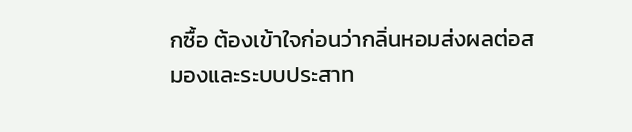กซื้อ ต้องเข้าใจก่อนว่ากลิ่นหอมส่งผลต่อสมองและระบบประสาท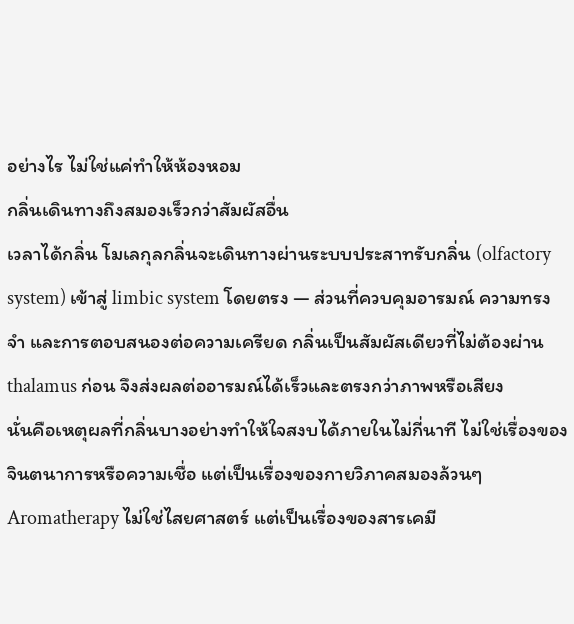อย่างไร ไม่ใช่แค่ทำให้ห้องหอม
กลิ่นเดินทางถึงสมองเร็วกว่าสัมผัสอื่น
เวลาได้กลิ่น โมเลกุลกลิ่นจะเดินทางผ่านระบบประสาทรับกลิ่น (olfactory system) เข้าสู่ limbic system โดยตรง — ส่วนที่ควบคุมอารมณ์ ความทรงจำ และการตอบสนองต่อความเครียด กลิ่นเป็นสัมผัสเดียวที่ไม่ต้องผ่าน thalamus ก่อน จึงส่งผลต่ออารมณ์ได้เร็วและตรงกว่าภาพหรือเสียง
นั่นคือเหตุผลที่กลิ่นบางอย่างทำให้ใจสงบได้ภายในไม่กี่นาที ไม่ใช่เรื่องของจินตนาการหรือความเชื่อ แต่เป็นเรื่องของกายวิภาคสมองล้วนๆ
Aromatherapy ไม่ใช่ไสยศาสตร์ แต่เป็นเรื่องของสารเคมี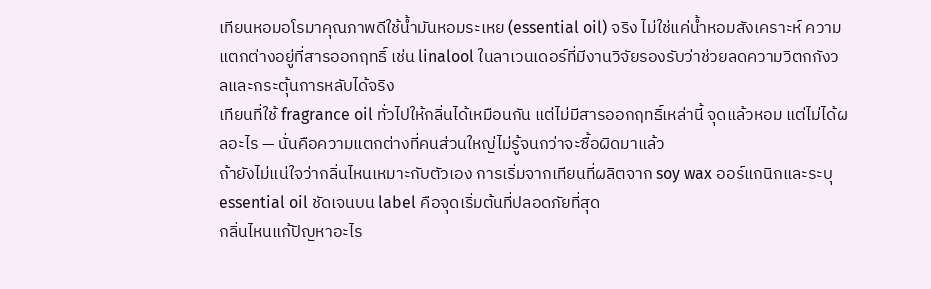เทียนหอมอโรมาคุณภาพดีใช้น้ำมันหอมระเหย (essential oil) จริง ไม่ใช่แค่น้ำหอมสังเคราะห์ ความแตกต่างอยู่ที่สารออกฤทธิ์ เช่น linalool ในลาเวนเดอร์ที่มีงานวิจัยรองรับว่าช่วยลดความวิตกกังวลและกระตุ้นการหลับได้จริง
เทียนที่ใช้ fragrance oil ทั่วไปให้กลิ่นได้เหมือนกัน แต่ไม่มีสารออกฤทธิ์เหล่านี้ จุดแล้วหอม แต่ไม่ได้ผลอะไร — นั่นคือความแตกต่างที่คนส่วนใหญ่ไม่รู้จนกว่าจะซื้อผิดมาแล้ว
ถ้ายังไม่แน่ใจว่ากลิ่นไหนเหมาะกับตัวเอง การเริ่มจากเทียนที่ผลิตจาก soy wax ออร์แกนิกและระบุ essential oil ชัดเจนบน label คือจุดเริ่มต้นที่ปลอดภัยที่สุด
กลิ่นไหนแก้ปัญหาอะไร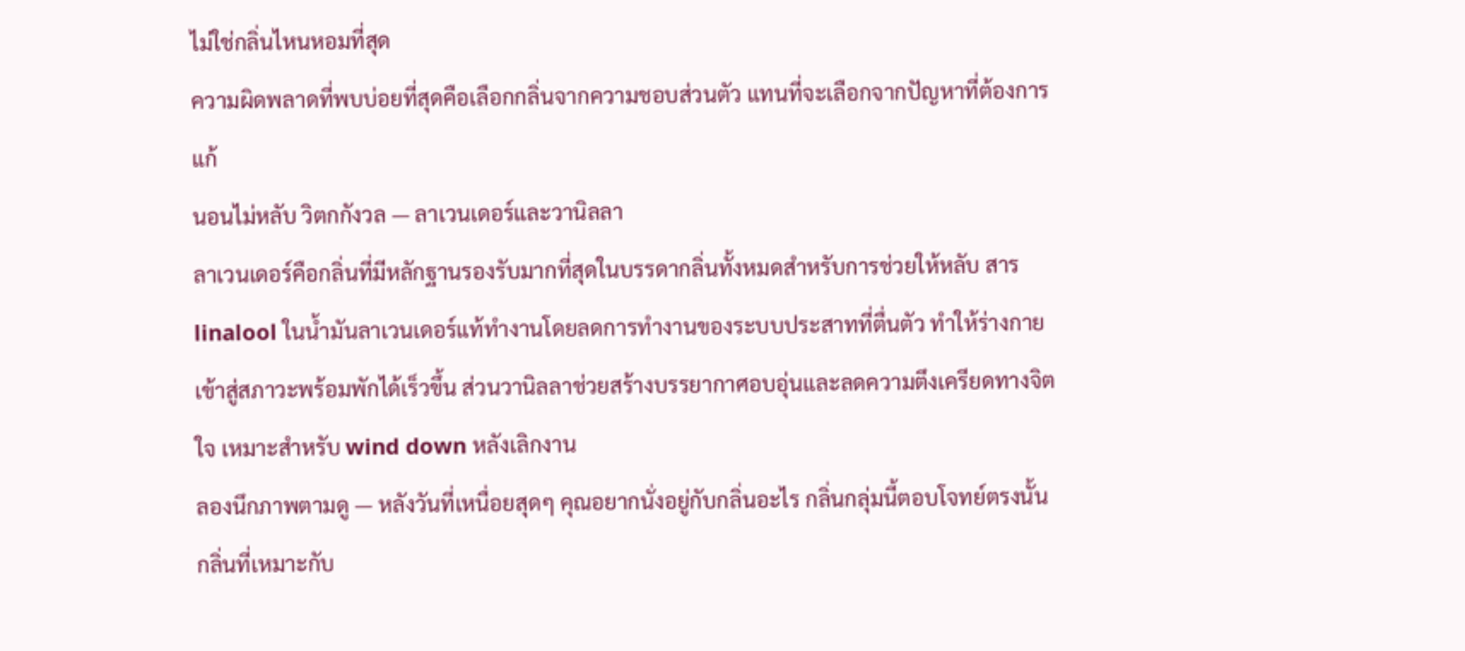ไม่ใช่กลิ่นไหนหอมที่สุด
ความผิดพลาดที่พบบ่อยที่สุดคือเลือกกลิ่นจากความชอบส่วนตัว แทนที่จะเลือกจากปัญหาที่ต้องการแก้
นอนไม่หลับ วิตกกังวล — ลาเวนเดอร์และวานิลลา
ลาเวนเดอร์คือกลิ่นที่มีหลักฐานรองรับมากที่สุดในบรรดากลิ่นทั้งหมดสำหรับการช่วยให้หลับ สาร linalool ในน้ำมันลาเวนเดอร์แท้ทำงานโดยลดการทำงานของระบบประสาทที่ตื่นตัว ทำให้ร่างกายเข้าสู่สภาวะพร้อมพักได้เร็วขึ้น ส่วนวานิลลาช่วยสร้างบรรยากาศอบอุ่นและลดความตึงเครียดทางจิตใจ เหมาะสำหรับ wind down หลังเลิกงาน
ลองนึกภาพตามดู — หลังวันที่เหนื่อยสุดๆ คุณอยากนั่งอยู่กับกลิ่นอะไร กลิ่นกลุ่มนี้ตอบโจทย์ตรงนั้น กลิ่นที่เหมาะกับ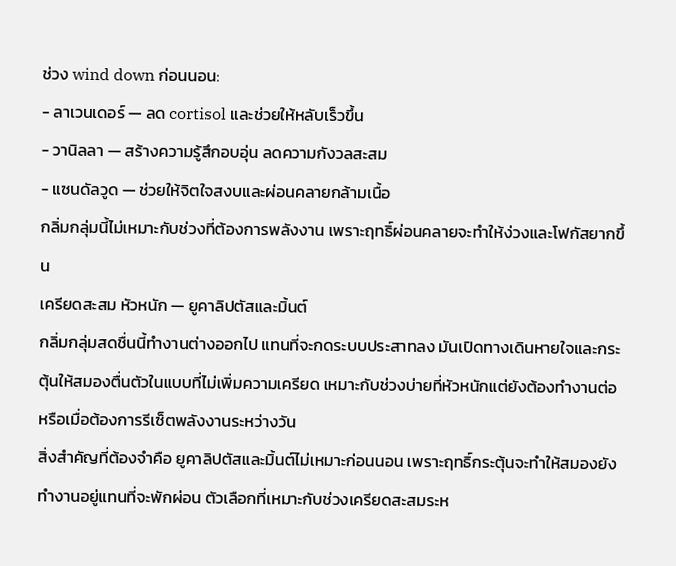ช่วง wind down ก่อนนอน:
- ลาเวนเดอร์ — ลด cortisol และช่วยให้หลับเร็วขึ้น
- วานิลลา — สร้างความรู้สึกอบอุ่น ลดความกังวลสะสม
- แซนดัลวูด — ช่วยให้จิตใจสงบและผ่อนคลายกล้ามเนื้อ
กลิ่มกลุ่มนี้ไม่เหมาะกับช่วงที่ต้องการพลังงาน เพราะฤทธิ์ผ่อนคลายจะทำให้ง่วงและโฟกัสยากขึ้น
เครียดสะสม หัวหนัก — ยูคาลิปตัสและมิ้นต์
กลิ่มกลุ่มสดชื่นนี้ทำงานต่างออกไป แทนที่จะกดระบบประสาทลง มันเปิดทางเดินหายใจและกระตุ้นให้สมองตื่นตัวในแบบที่ไม่เพิ่มความเครียด เหมาะกับช่วงบ่ายที่หัวหนักแต่ยังต้องทำงานต่อ หรือเมื่อต้องการรีเซ็ตพลังงานระหว่างวัน
สิ่งสำคัญที่ต้องจำคือ ยูคาลิปตัสและมิ้นต์ไม่เหมาะก่อนนอน เพราะฤทธิ์กระตุ้นจะทำให้สมองยังทำงานอยู่แทนที่จะพักผ่อน ตัวเลือกที่เหมาะกับช่วงเครียดสะสมระห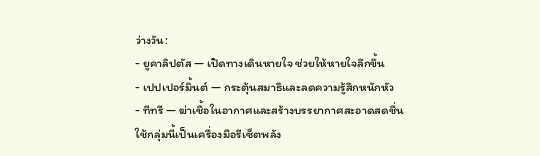ว่างวัน:
- ยูคาลิปตัส — เปิดทางเดินหายใจ ช่วยให้หายใจลึกขึ้น
- เปปเปอร์มิ้นต์ — กระตุ้นสมาธิและลดความรู้สึกหนักหัว
- ทีทรี — ฆ่าเชื้อในอากาศและสร้างบรรยากาศสะอาดสดชื่น
ใช้กลุ่มนี้เป็นเครื่องมือรีเซ็ตพลัง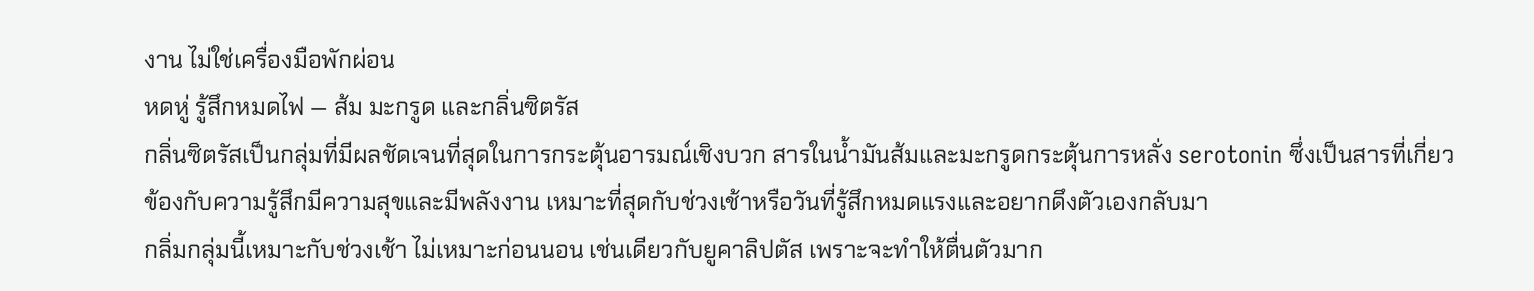งาน ไม่ใช่เครื่องมือพักผ่อน
หดหู่ รู้สึกหมดไฟ — ส้ม มะกรูด และกลิ่นซิตรัส
กลิ่นซิตรัสเป็นกลุ่มที่มีผลชัดเจนที่สุดในการกระตุ้นอารมณ์เชิงบวก สารในน้ำมันส้มและมะกรูดกระตุ้นการหลั่ง serotonin ซึ่งเป็นสารที่เกี่ยวข้องกับความรู้สึกมีความสุขและมีพลังงาน เหมาะที่สุดกับช่วงเช้าหรือวันที่รู้สึกหมดแรงและอยากดึงตัวเองกลับมา
กลิ่มกลุ่มนี้เหมาะกับช่วงเช้า ไม่เหมาะก่อนนอน เช่นเดียวกับยูคาลิปตัส เพราะจะทำให้ตื่นตัวมาก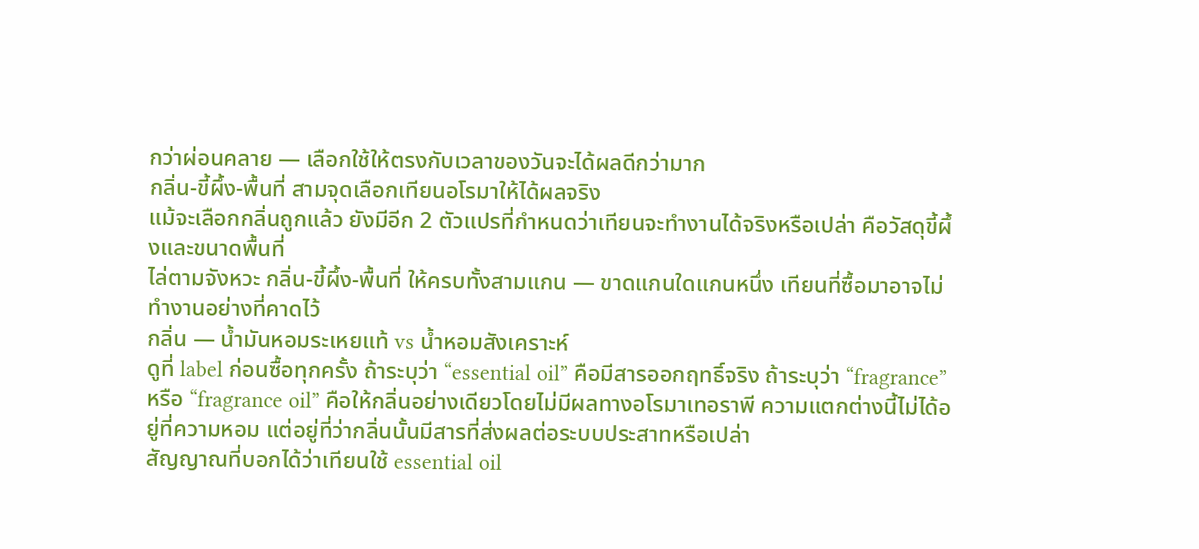กว่าผ่อนคลาย — เลือกใช้ให้ตรงกับเวลาของวันจะได้ผลดีกว่ามาก
กลิ่น-ขี้ผึ้ง-พื้นที่ สามจุดเลือกเทียนอโรมาให้ได้ผลจริง
แม้จะเลือกกลิ่นถูกแล้ว ยังมีอีก 2 ตัวแปรที่กำหนดว่าเทียนจะทำงานได้จริงหรือเปล่า คือวัสดุขี้ผึ้งและขนาดพื้นที่
ไล่ตามจังหวะ กลิ่น-ขี้ผึ้ง-พื้นที่ ให้ครบทั้งสามแกน — ขาดแกนใดแกนหนึ่ง เทียนที่ซื้อมาอาจไม่ทำงานอย่างที่คาดไว้
กลิ่น — น้ำมันหอมระเหยแท้ vs น้ำหอมสังเคราะห์
ดูที่ label ก่อนซื้อทุกครั้ง ถ้าระบุว่า “essential oil” คือมีสารออกฤทธิ์จริง ถ้าระบุว่า “fragrance” หรือ “fragrance oil” คือให้กลิ่นอย่างเดียวโดยไม่มีผลทางอโรมาเทอราพี ความแตกต่างนี้ไม่ได้อยู่ที่ความหอม แต่อยู่ที่ว่ากลิ่นนั้นมีสารที่ส่งผลต่อระบบประสาทหรือเปล่า
สัญญาณที่บอกได้ว่าเทียนใช้ essential oil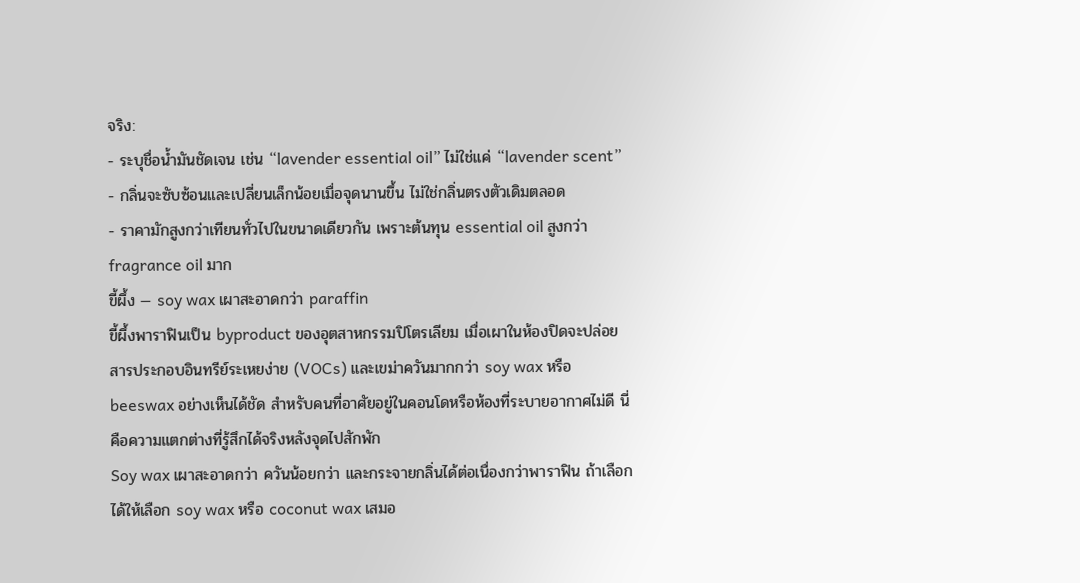จริง:
- ระบุชื่อน้ำมันชัดเจน เช่น “lavender essential oil” ไม่ใช่แค่ “lavender scent”
- กลิ่นจะซับซ้อนและเปลี่ยนเล็กน้อยเมื่อจุดนานขึ้น ไม่ใช่กลิ่นตรงตัวเดิมตลอด
- ราคามักสูงกว่าเทียนทั่วไปในขนาดเดียวกัน เพราะต้นทุน essential oil สูงกว่า fragrance oil มาก
ขี้ผึ้ง — soy wax เผาสะอาดกว่า paraffin
ขี้ผึ้งพาราฟินเป็น byproduct ของอุตสาหกรรมปิโตรเลียม เมื่อเผาในห้องปิดจะปล่อยสารประกอบอินทรีย์ระเหยง่าย (VOCs) และเขม่าควันมากกว่า soy wax หรือ beeswax อย่างเห็นได้ชัด สำหรับคนที่อาศัยอยู่ในคอนโดหรือห้องที่ระบายอากาศไม่ดี นี่คือความแตกต่างที่รู้สึกได้จริงหลังจุดไปสักพัก
Soy wax เผาสะอาดกว่า ควันน้อยกว่า และกระจายกลิ่นได้ต่อเนื่องกว่าพาราฟิน ถ้าเลือกได้ให้เลือก soy wax หรือ coconut wax เสมอ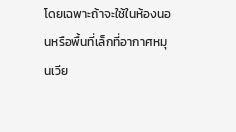โดยเฉพาะถ้าจะใช้ในห้องนอนหรือพื้นที่เล็กที่อากาศหมุนเวีย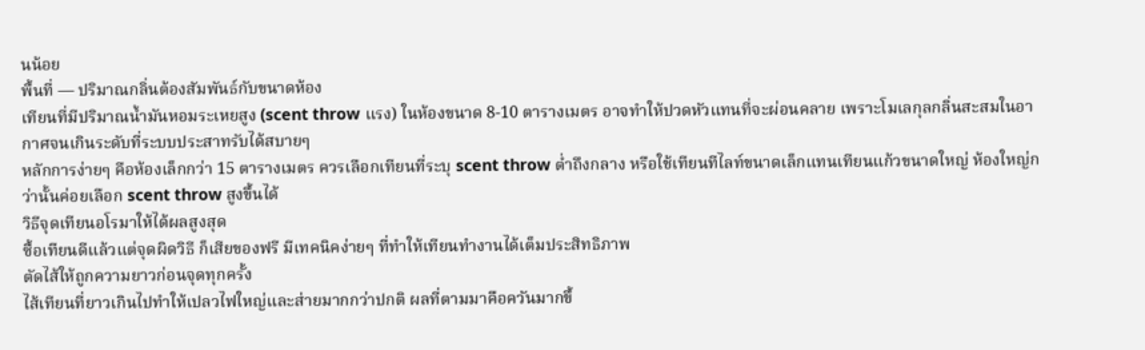นน้อย
พื้นที่ — ปริมาณกลิ่นต้องสัมพันธ์กับขนาดห้อง
เทียนที่มีปริมาณน้ำมันหอมระเหยสูง (scent throw แรง) ในห้องขนาด 8-10 ตารางเมตร อาจทำให้ปวดหัวแทนที่จะผ่อนคลาย เพราะโมเลกุลกลิ่นสะสมในอากาศจนเกินระดับที่ระบบประสาทรับได้สบายๆ
หลักการง่ายๆ คือห้องเล็กกว่า 15 ตารางเมตร ควรเลือกเทียนที่ระบุ scent throw ต่ำถึงกลาง หรือใช้เทียนทีไลท์ขนาดเล็กแทนเทียนแก้วขนาดใหญ่ ห้องใหญ่กว่านั้นค่อยเลือก scent throw สูงขึ้นได้
วิธีจุดเทียนอโรมาให้ได้ผลสูงสุด
ซื้อเทียนดีแล้วแต่จุดผิดวิธี ก็เสียของฟรี มีเทคนิคง่ายๆ ที่ทำให้เทียนทำงานได้เต็มประสิทธิภาพ
ตัดไส้ให้ถูกความยาวก่อนจุดทุกครั้ง
ไส้เทียนที่ยาวเกินไปทำให้เปลวไฟใหญ่และส่ายมากกว่าปกติ ผลที่ตามมาคือควันมากขึ้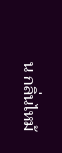น กลิ่นไหม้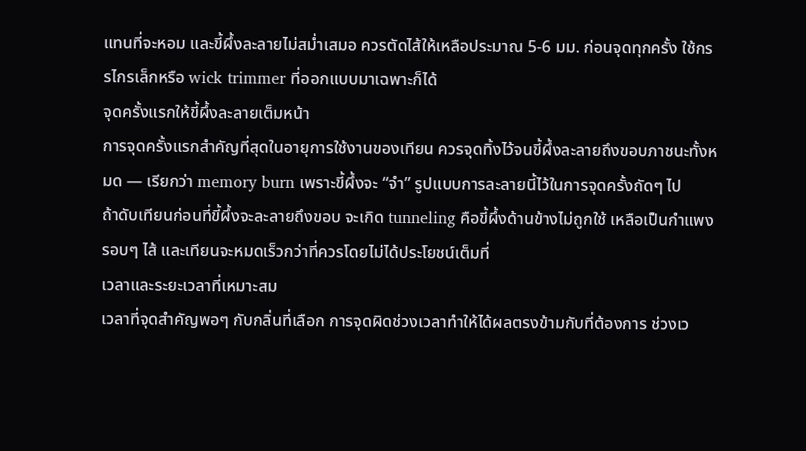แทนที่จะหอม และขี้ผึ้งละลายไม่สม่ำเสมอ ควรตัดไส้ให้เหลือประมาณ 5-6 มม. ก่อนจุดทุกครั้ง ใช้กรรไกรเล็กหรือ wick trimmer ที่ออกแบบมาเฉพาะก็ได้
จุดครั้งแรกให้ขี้ผึ้งละลายเต็มหน้า
การจุดครั้งแรกสำคัญที่สุดในอายุการใช้งานของเทียน ควรจุดทิ้งไว้จนขี้ผึ้งละลายถึงขอบภาชนะทั้งหมด — เรียกว่า memory burn เพราะขี้ผึ้งจะ “จำ” รูปแบบการละลายนี้ไว้ในการจุดครั้งถัดๆ ไป
ถ้าดับเทียนก่อนที่ขี้ผึ้งจะละลายถึงขอบ จะเกิด tunneling คือขี้ผึ้งด้านข้างไม่ถูกใช้ เหลือเป็นกำแพงรอบๆ ไส้ และเทียนจะหมดเร็วกว่าที่ควรโดยไม่ได้ประโยชน์เต็มที่
เวลาและระยะเวลาที่เหมาะสม
เวลาที่จุดสำคัญพอๆ กับกลิ่นที่เลือก การจุดผิดช่วงเวลาทำให้ได้ผลตรงข้ามกับที่ต้องการ ช่วงเว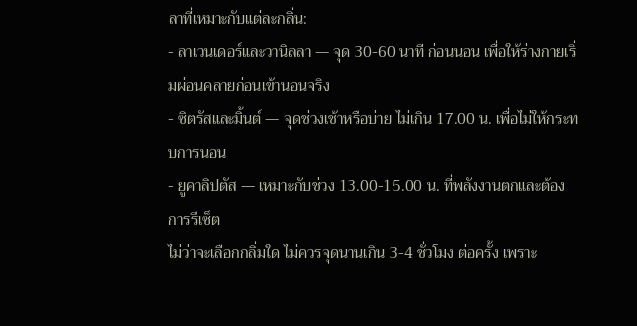ลาที่เหมาะกับแต่ละกลิ่น:
- ลาเวนเดอร์และวานิลลา — จุด 30-60 นาที ก่อนนอน เพื่อให้ร่างกายเริ่มผ่อนคลายก่อนเข้านอนจริง
- ซิตรัสและมิ้นต์ — จุดช่วงเช้าหรือบ่าย ไม่เกิน 17.00 น. เพื่อไม่ให้กระทบการนอน
- ยูคาลิปตัส — เหมาะกับช่วง 13.00-15.00 น. ที่พลังงานตกและต้องการรีเซ็ต
ไม่ว่าจะเลือกกลิ่มใด ไม่ควรจุดนานเกิน 3-4 ชั่วโมง ต่อครั้ง เพราะ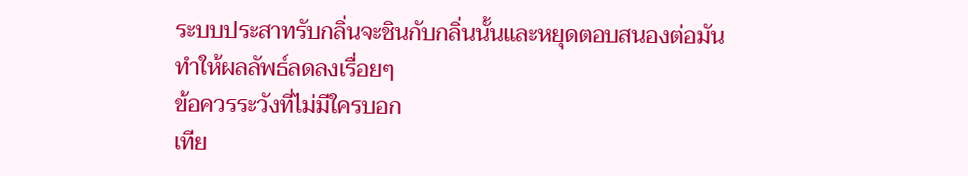ระบบประสาทรับกลิ่นจะชินกับกลิ่นนั้นและหยุดตอบสนองต่อมัน ทำให้ผลลัพธ์ลดลงเรื่อยๆ
ข้อควรระวังที่ไม่มีใครบอก
เทีย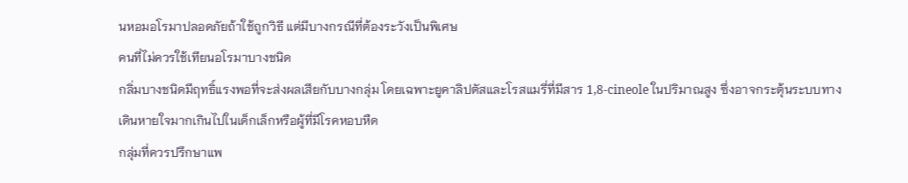นหอมอโรมาปลอดภัยถ้าใช้ถูกวิธี แต่มีบางกรณีที่ต้องระวังเป็นพิเศษ
คนที่ไม่ควรใช้เทียนอโรมาบางชนิด
กลิ่มบางชนิดมีฤทธิ์แรงพอที่จะส่งผลเสียกับบางกลุ่ม โดยเฉพาะยูคาลิปตัสและโรสแมรี่ที่มีสาร 1,8-cineole ในปริมาณสูง ซึ่งอาจกระตุ้นระบบทางเดินหายใจมากเกินไปในเด็กเล็กหรือผู้ที่มีโรคหอบหืด
กลุ่มที่ควรปรึกษาแพ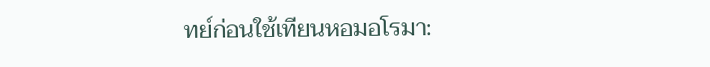ทย์ก่อนใช้เทียนหอมอโรมา: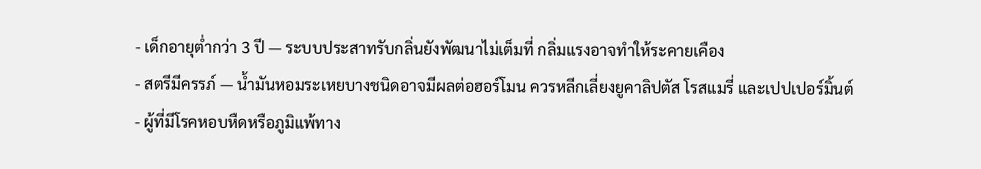- เด็กอายุต่ำกว่า 3 ปี — ระบบประสาทรับกลิ่นยังพัฒนาไม่เต็มที่ กลิ่มแรงอาจทำให้ระคายเคือง
- สตรีมีครรภ์ — น้ำมันหอมระเหยบางชนิดอาจมีผลต่อฮอร์โมน ควรหลีกเลี่ยงยูคาลิปตัส โรสแมรี่ และเปปเปอร์มิ้นต์
- ผู้ที่มีโรคหอบหืดหรือภูมิแพ้ทาง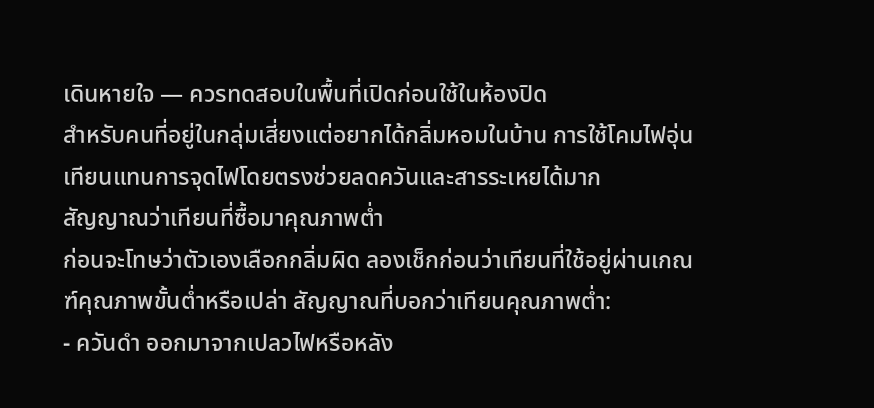เดินหายใจ — ควรทดสอบในพื้นที่เปิดก่อนใช้ในห้องปิด
สำหรับคนที่อยู่ในกลุ่มเสี่ยงแต่อยากได้กลิ่มหอมในบ้าน การใช้โคมไฟอุ่นเทียนแทนการจุดไฟโดยตรงช่วยลดควันและสารระเหยได้มาก
สัญญาณว่าเทียนที่ซื้อมาคุณภาพต่ำ
ก่อนจะโทษว่าตัวเองเลือกกลิ่มผิด ลองเช็กก่อนว่าเทียนที่ใช้อยู่ผ่านเกณฑ์คุณภาพขั้นต่ำหรือเปล่า สัญญาณที่บอกว่าเทียนคุณภาพต่ำ:
- ควันดำ ออกมาจากเปลวไฟหรือหลัง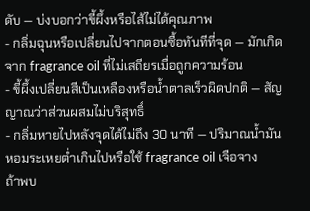ดับ — บ่งบอกว่าขี้ผึ้งหรือไส้ไม่ได้คุณภาพ
- กลิ่มฉุนหรือเปลี่ยนไปจากตอนซื้อทันทีที่จุด — มักเกิดจาก fragrance oil ที่ไม่เสถียรเมื่อถูกความร้อน
- ขี้ผึ้งเปลี่ยนสีเป็นเหลืองหรือน้ำตาลเร็วผิดปกติ — สัญญาณว่าส่วนผสมไม่บริสุทธิ์
- กลิ่มหายไปหลังจุดได้ไม่ถึง 30 นาที — ปริมาณน้ำมันหอมระเหยต่ำเกินไปหรือใช้ fragrance oil เจือจาง
ถ้าพบ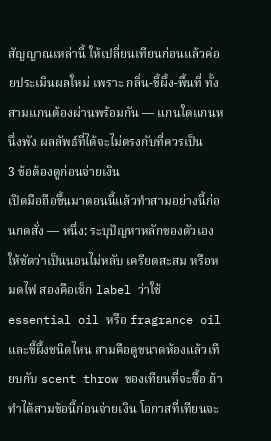สัญญาณเหล่านี้ ให้เปลี่ยนเทียนก่อนแล้วค่อยประเมินผลใหม่ เพราะ กลิ่น-ขี้ผึ้ง-พื้นที่ ทั้งสามแกนต้องผ่านพร้อมกัน — แกนใดแกนหนึ่งพัง ผลลัพธ์ที่ได้จะไม่ตรงกับที่ควรเป็น
3 ข้อต้องดูก่อนจ่ายเงิน
เปิดมือถือขึ้นมาตอนนี้แล้วทำสามอย่างนี้ก่อนกดสั่ง — หนึ่ง: ระบุปัญหาหลักของตัวเองให้ชัดว่าเป็นนอนไม่หลับ เครียดสะสม หรือหมดไฟ สองคือเช็ก label ว่าใช้ essential oil หรือ fragrance oil และขี้ผึ้งชนิดไหน สามคือดูขนาดห้องแล้วเทียบกับ scent throw ของเทียนที่จะซื้อ ถ้าทำได้สามข้อนี้ก่อนจ่ายเงิน โอกาสที่เทียนจะ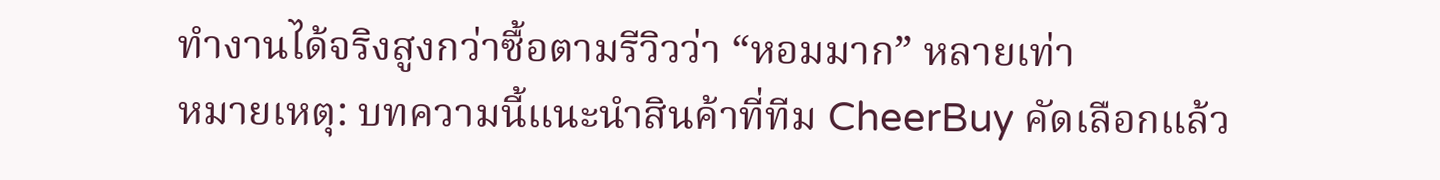ทำงานได้จริงสูงกว่าซื้อตามรีวิวว่า “หอมมาก” หลายเท่า
หมายเหตุ: บทความนี้แนะนำสินค้าที่ทีม CheerBuy คัดเลือกแล้ว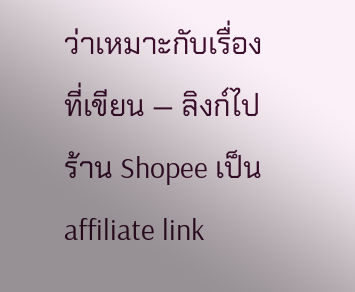ว่าเหมาะกับเรื่องที่เขียน — ลิงก์ไปร้าน Shopee เป็น affiliate link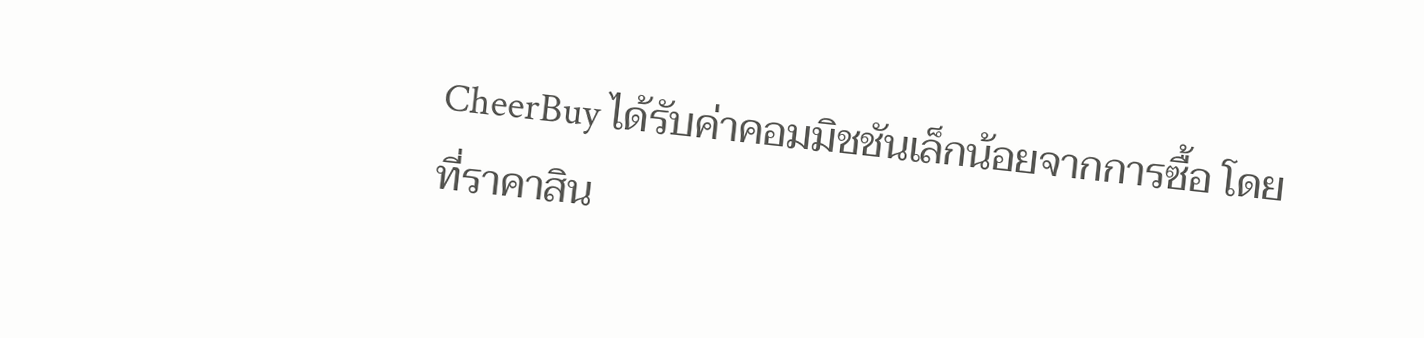CheerBuy ได้รับค่าคอมมิชชันเล็กน้อยจากการซื้อ โดยที่ราคาสิน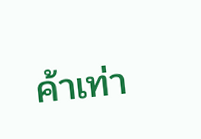ค้าเท่า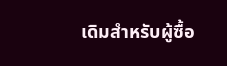เดิมสำหรับผู้ซื้อ